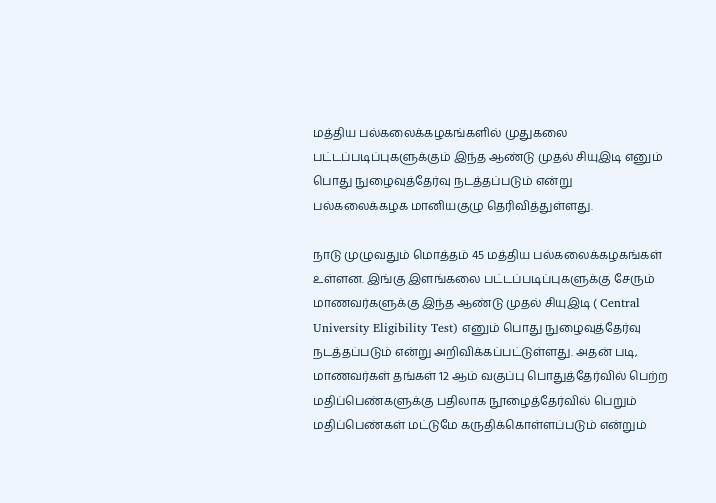மத்திய பல்கலைக்கழகங்களில் முதுகலை பட்டப்படிப்புகளுக்கும் இந்த ஆண்டு முதல் சியுஇடி எனும் பொது நுழைவுத்தேர்வு நடத்தப்படும் என்று பல்கலைக்கழக மானியகுழு தெரிவித்துள்ளது.

நாடு முழுவதும் மொத்தம் 45 மத்திய பல்கலைக்கழகங்கள் உள்ளன. இங்கு இளங்கலை பட்டப்படிப்புகளுக்கு சேரும் மாணவர்களுக்கு இந்த ஆண்டு முதல் சியுஇடி ( Central University Eligibility Test) எனும் பொது நுழைவுத்தேர்வு நடத்தப்படும் என்று அறிவிக்கப்பட்டுள்ளது. அதன் படி, மாணவர்கள் தங்கள் 12 ஆம் வகுப்பு பொதுத்தேர்வில் பெற்ற மதிப்பெண்களுக்கு பதிலாக நூழைத்தேர்வில் பெறும் மதிப்பெண்கள் மட்டுமே கருதிக்கொள்ளப்படும் என்றும்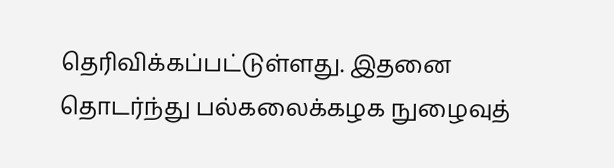தெரிவிக்கப்பட்டுள்ளது. இதனை தொடர்ந்து பல்கலைக்கழக நுழைவுத்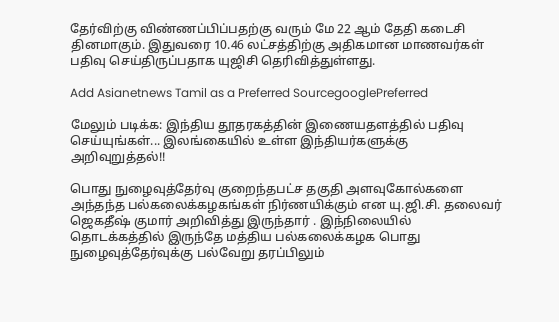தேர்விற்கு விண்ணப்பிப்பதற்கு வரும் மே 22 ஆம் தேதி கடைசி தினமாகும். இதுவரை 10.46 லட்சத்திற்கு அதிகமான மாணவர்கள் பதிவு செய்திருப்பதாக யுஜிசி தெரிவித்துள்ளது.

Add Asianetnews Tamil as a Preferred SourcegooglePreferred

மேலும் படிக்க: இந்திய தூதரகத்தின் இணையதளத்தில் பதிவு செய்யுங்கள்... இலங்கையில் உள்ள இந்தியர்களுக்கு அறிவுறுத்தல்!!

பொது நுழைவுத்தேர்வு குறைந்தபட்ச தகுதி அளவுகோல்களை அந்தந்த பல்கலைக்கழகங்கள் நிர்ணயிக்கும் என யு.ஜி.சி. தலைவர் ஜெகதீஷ் குமார் அறிவித்து இருந்தார் . இந்நிலையில் தொடக்கத்தில் இருந்தே மத்திய பல்கலைக்கழக பொது நுழைவுத்தேர்வுக்கு பல்வேறு தரப்பிலும்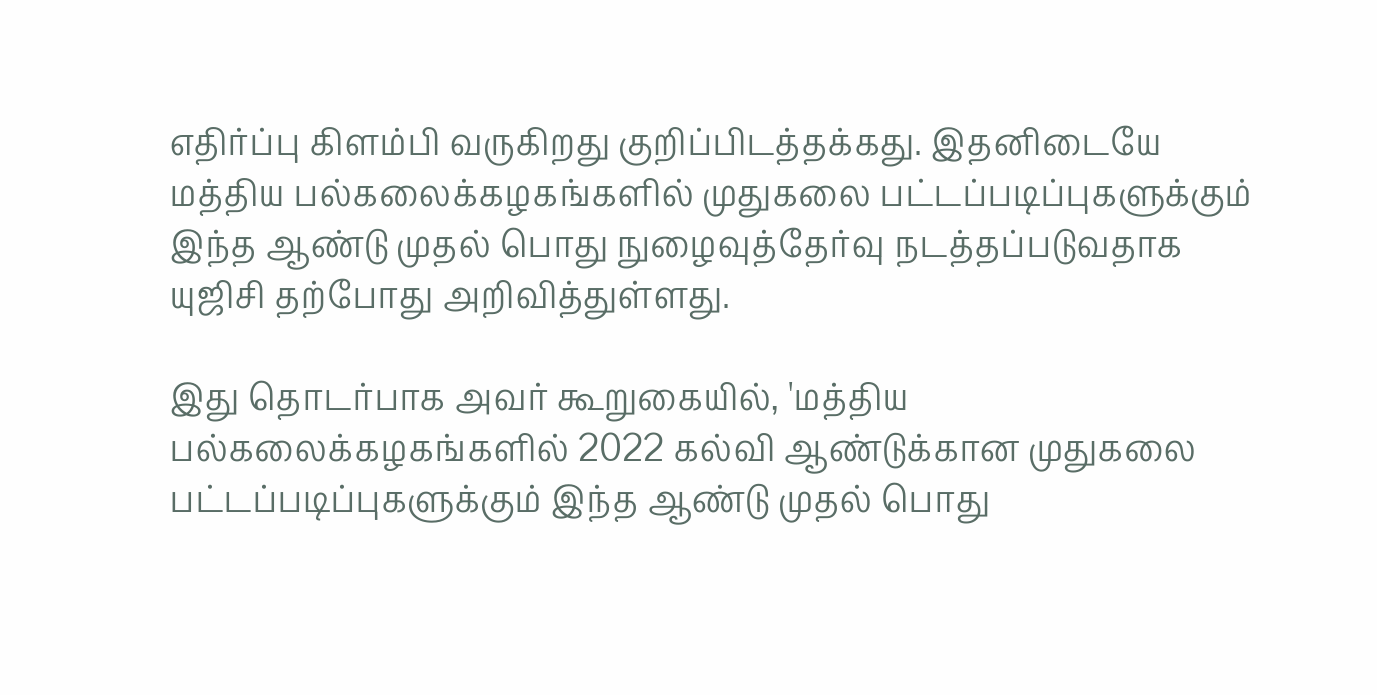எதிர்ப்பு கிளம்பி வருகிறது குறிப்பிடத்தக்கது. இதனிடையே மத்திய பல்கலைக்கழகங்களில் முதுகலை பட்டப்படிப்புகளுக்கும் இந்த ஆண்டு முதல் பொது நுழைவுத்தேர்வு நடத்தப்படுவதாக யுஜிசி தற்போது அறிவித்துள்ளது.

இது தொடர்பாக அவர் கூறுகையில், 'மத்திய பல்கலைக்கழகங்களில் 2022 கல்வி ஆண்டுக்கான முதுகலை பட்டப்படிப்புகளுக்கும் இந்த ஆண்டு முதல் பொது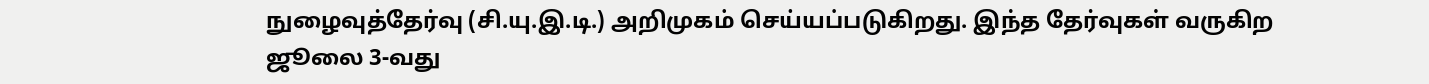நுழைவுத்தேர்வு (சி.யு.இ.டி.) அறிமுகம் செய்யப்படுகிறது. இந்த தேர்வுகள் வருகிற ஜூலை 3-வது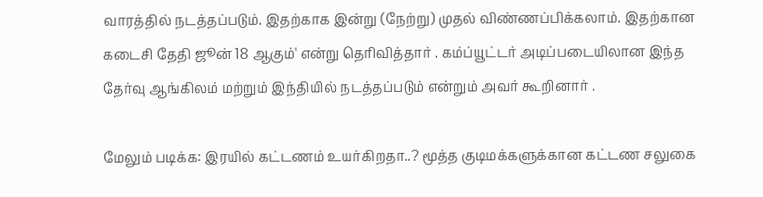வாரத்தில் நடத்தப்படும். இதற்காக இன்று (நேற்று) முதல் விண்ணப்பிக்கலாம். இதற்கான கடைசி தேதி ஜூன் 18 ஆகும்' என்று தெரிவித்தார் . கம்ப்யூட்டர் அடிப்படையிலான இந்த தேர்வு ஆங்கிலம் மற்றும் இந்தியில் நடத்தப்படும் என்றும் அவர் கூறினார் .

மேலும் படிக்க: இரயில் கட்டணம் உயர்கிறதா..? மூத்த குடிமக்களுக்கான கட்டண சலுகை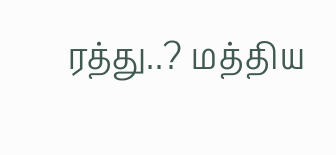ரத்து..? மத்திய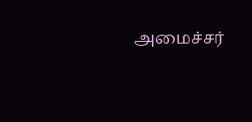அமைச்சர்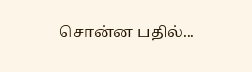சொன்ன பதில்...